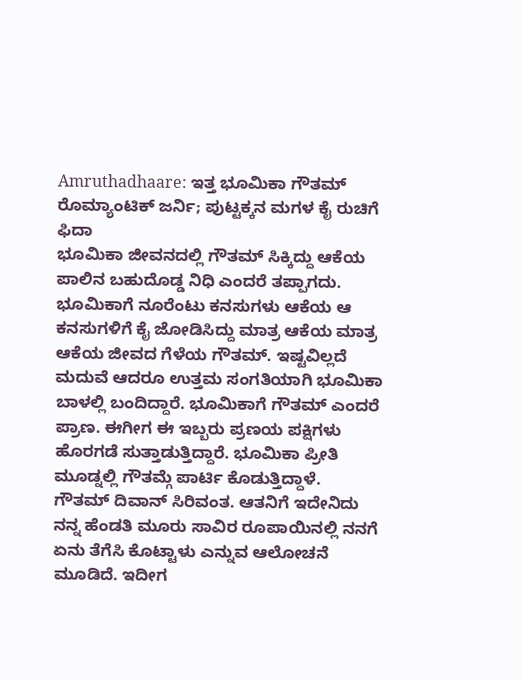Amruthadhaare: ಇತ್ತ ಭೂಮಿಕಾ ಗೌತಮ್ ರೊಮ್ಯಾಂಟಿಕ್ ಜರ್ನಿ; ಪುಟ್ಟಕ್ಕನ ಮಗಳ ಕೈ ರುಚಿಗೆ ಫಿದಾ
ಭೂಮಿಕಾ ಜೀವನದಲ್ಲಿ ಗೌತಮ್ ಸಿಕ್ಕಿದ್ದು ಆಕೆಯ ಪಾಲಿನ ಬಹುದೊಡ್ಡ ನಿಧಿ ಎಂದರೆ ತಪ್ಪಾಗದು. ಭೂಮಿಕಾಗೆ ನೂರೆಂಟು ಕನಸುಗಳು ಆಕೆಯ ಆ ಕನಸುಗಳಿಗೆ ಕೈ ಜೋಡಿಸಿದ್ದು ಮಾತ್ರ ಆಕೆಯ ಮಾತ್ರ ಆಕೆಯ ಜೀವದ ಗೆಳೆಯ ಗೌತಮ್. ಇಷ್ಟವಿಲ್ಲದೆ ಮದುವೆ ಆದರೂ ಉತ್ತಮ ಸಂಗತಿಯಾಗಿ ಭೂಮಿಕಾ ಬಾಳಲ್ಲಿ ಬಂದಿದ್ದಾರೆ. ಭೂಮಿಕಾಗೆ ಗೌತಮ್ ಎಂದರೆ ಪ್ರಾಣ. ಈಗೀಗ ಈ ಇಬ್ಬರು ಪ್ರಣಯ ಪಕ್ಷಿಗಳು ಹೊರಗಡೆ ಸುತ್ತಾಡುತ್ತಿದ್ದಾರೆ. ಭೂಮಿಕಾ ಪ್ರೀತಿ ಮೂಡ್ನಲ್ಲಿ ಗೌತಮ್ಗೆ ಪಾರ್ಟಿ ಕೊಡುತ್ತಿದ್ದಾಳೆ.
ಗೌತಮ್ ದಿವಾನ್ ಸಿರಿವಂತ. ಆತನಿಗೆ ಇದೇನಿದು ನನ್ನ ಹೆಂಡತಿ ಮೂರು ಸಾವಿರ ರೂಪಾಯಿನಲ್ಲಿ ನನಗೆ ಏನು ತೆಗೆಸಿ ಕೊಟ್ಟಾಳು ಎನ್ನುವ ಆಲೋಚನೆ ಮೂಡಿದೆ. ಇದೀಗ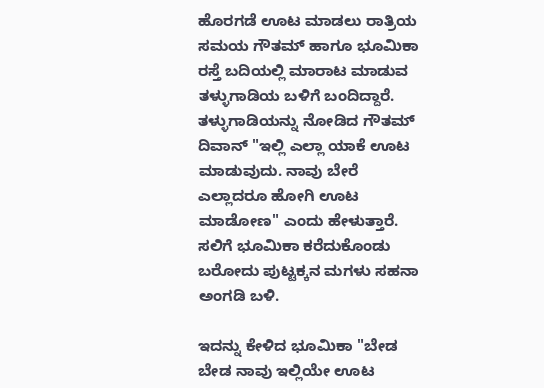ಹೊರಗಡೆ ಊಟ ಮಾಡಲು ರಾತ್ರಿಯ ಸಮಯ ಗೌತಮ್ ಹಾಗೂ ಭೂಮಿಕಾ ರಸ್ತೆ ಬದಿಯಲ್ಲಿ ಮಾರಾಟ ಮಾಡುವ ತಳ್ಳುಗಾಡಿಯ ಬಳಿಗೆ ಬಂದಿದ್ದಾರೆ. ತಳ್ಳುಗಾಡಿಯನ್ನು ನೋಡಿದ ಗೌತಮ್ ದಿವಾನ್ "ಇಲ್ಲಿ ಎಲ್ಲಾ ಯಾಕೆ ಊಟ ಮಾಡುವುದು. ನಾವು ಬೇರೆ ಎಲ್ಲಾದರೂ ಹೋಗಿ ಊಟ ಮಾಡೋಣ" ಎಂದು ಹೇಳುತ್ತಾರೆ. ಸಲಿಗೆ ಭೂಮಿಕಾ ಕರೆದುಕೊಂಡು ಬರೋದು ಪುಟ್ಟಕ್ಕನ ಮಗಳು ಸಹನಾ ಅಂಗಡಿ ಬಳಿ.

ಇದನ್ನು ಕೇಳಿದ ಭೂಮಿಕಾ "ಬೇಡ ಬೇಡ ನಾವು ಇಲ್ಲಿಯೇ ಊಟ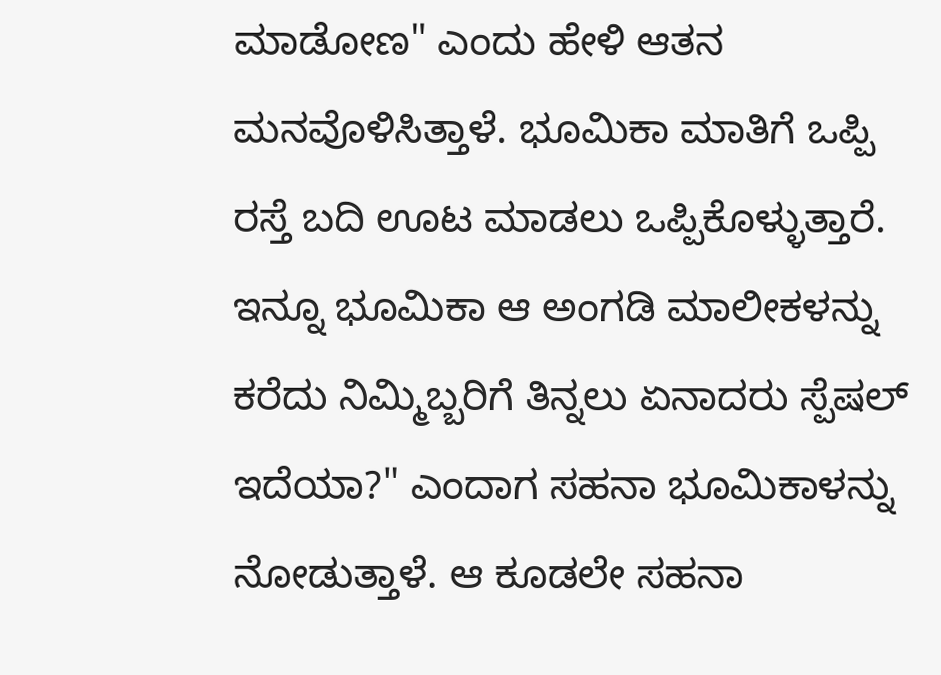ಮಾಡೋಣ" ಎಂದು ಹೇಳಿ ಆತನ ಮನವೊಳಿಸಿತ್ತಾಳೆ. ಭೂಮಿಕಾ ಮಾತಿಗೆ ಒಪ್ಪಿ ರಸ್ತೆ ಬದಿ ಊಟ ಮಾಡಲು ಒಪ್ಪಿಕೊಳ್ಳುತ್ತಾರೆ. ಇನ್ನೂ ಭೂಮಿಕಾ ಆ ಅಂಗಡಿ ಮಾಲೀಕಳನ್ನು ಕರೆದು ನಿಮ್ಮಿಬ್ಬರಿಗೆ ತಿನ್ನಲು ಏನಾದರು ಸ್ಪೆಷಲ್ ಇದೆಯಾ?" ಎಂದಾಗ ಸಹನಾ ಭೂಮಿಕಾಳನ್ನು ನೋಡುತ್ತಾಳೆ. ಆ ಕೂಡಲೇ ಸಹನಾ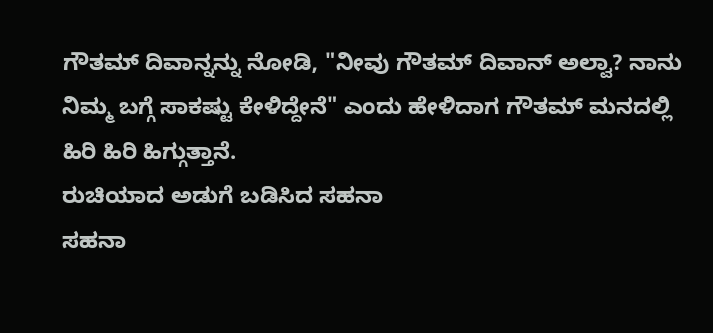ಗೌತಮ್ ದಿವಾನ್ನನ್ನು ನೋಡಿ, "ನೀವು ಗೌತಮ್ ದಿವಾನ್ ಅಲ್ವಾ? ನಾನು ನಿಮ್ಮ ಬಗ್ಗೆ ಸಾಕಷ್ಟು ಕೇಳಿದ್ದೇನೆ" ಎಂದು ಹೇಳಿದಾಗ ಗೌತಮ್ ಮನದಲ್ಲಿ ಹಿರಿ ಹಿರಿ ಹಿಗ್ಗುತ್ತಾನೆ.
ರುಚಿಯಾದ ಅಡುಗೆ ಬಡಿಸಿದ ಸಹನಾ
ಸಹನಾ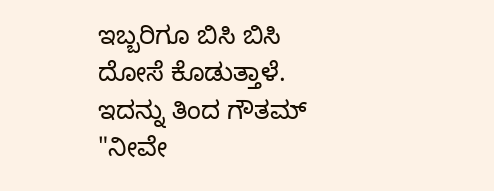ಇಬ್ಬರಿಗೂ ಬಿಸಿ ಬಿಸಿ ದೋಸೆ ಕೊಡುತ್ತಾಳೆ. ಇದನ್ನು ತಿಂದ ಗೌತಮ್ "ನೀವೇ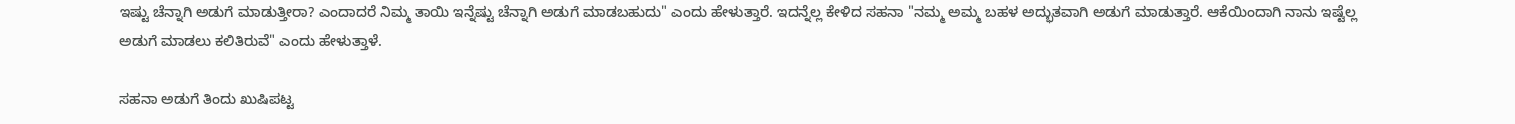ಇಷ್ಟು ಚೆನ್ನಾಗಿ ಅಡುಗೆ ಮಾಡುತ್ತೀರಾ? ಎಂದಾದರೆ ನಿಮ್ಮ ತಾಯಿ ಇನ್ನೆಷ್ಟು ಚೆನ್ನಾಗಿ ಅಡುಗೆ ಮಾಡಬಹುದು" ಎಂದು ಹೇಳುತ್ತಾರೆ. ಇದನ್ನೆಲ್ಲ ಕೇಳಿದ ಸಹನಾ "ನಮ್ಮ ಅಮ್ಮ ಬಹಳ ಅದ್ಭುತವಾಗಿ ಅಡುಗೆ ಮಾಡುತ್ತಾರೆ. ಆಕೆಯಿಂದಾಗಿ ನಾನು ಇಷ್ಟೆಲ್ಲ ಅಡುಗೆ ಮಾಡಲು ಕಲಿತಿರುವೆ" ಎಂದು ಹೇಳುತ್ತಾಳೆ.

ಸಹನಾ ಅಡುಗೆ ತಿಂದು ಖುಷಿಪಟ್ಟ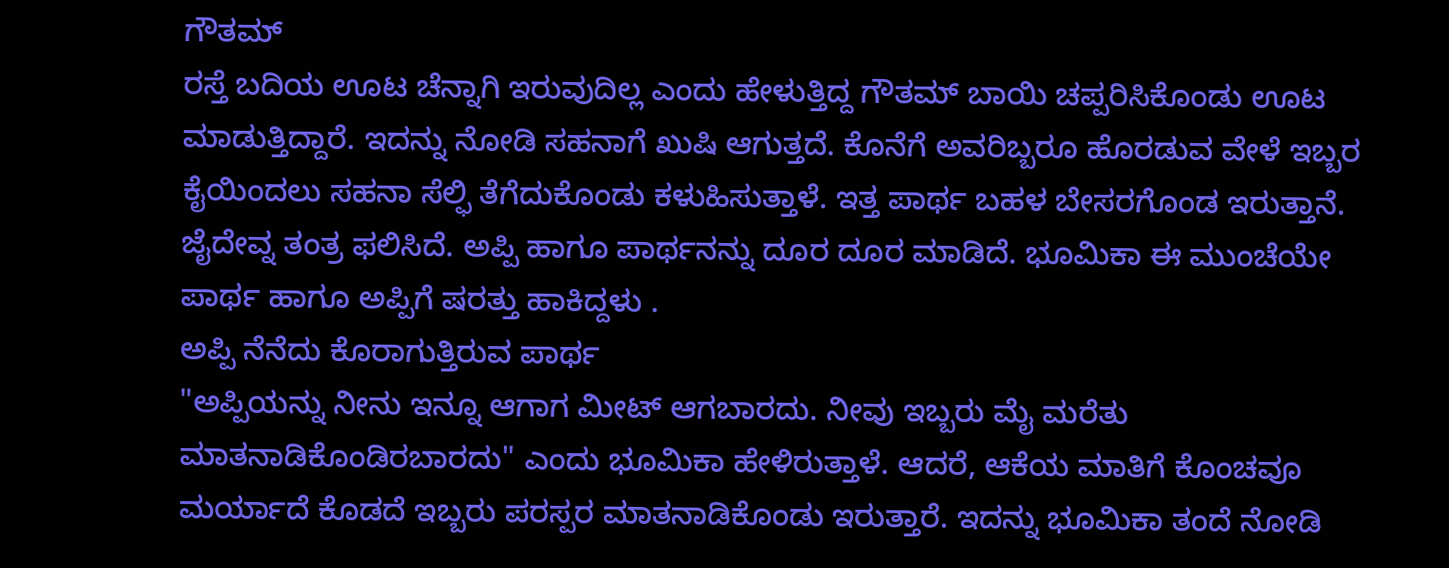ಗೌತಮ್
ರಸ್ತೆ ಬದಿಯ ಊಟ ಚೆನ್ನಾಗಿ ಇರುವುದಿಲ್ಲ ಎಂದು ಹೇಳುತ್ತಿದ್ದ ಗೌತಮ್ ಬಾಯಿ ಚಪ್ಪರಿಸಿಕೊಂಡು ಊಟ ಮಾಡುತ್ತಿದ್ದಾರೆ. ಇದನ್ನು ನೋಡಿ ಸಹನಾಗೆ ಖುಷಿ ಆಗುತ್ತದೆ. ಕೊನೆಗೆ ಅವರಿಬ್ಬರೂ ಹೊರಡುವ ವೇಳೆ ಇಬ್ಬರ ಕೈಯಿಂದಲು ಸಹನಾ ಸೆಲ್ಫಿ ತೆಗೆದುಕೊಂಡು ಕಳುಹಿಸುತ್ತಾಳೆ. ಇತ್ತ ಪಾರ್ಥ ಬಹಳ ಬೇಸರಗೊಂಡ ಇರುತ್ತಾನೆ. ಜೈದೇವ್ನ ತಂತ್ರ ಫಲಿಸಿದೆ. ಅಪ್ಪಿ ಹಾಗೂ ಪಾರ್ಥನನ್ನು ದೂರ ದೂರ ಮಾಡಿದೆ. ಭೂಮಿಕಾ ಈ ಮುಂಚೆಯೇ ಪಾರ್ಥ ಹಾಗೂ ಅಪ್ಪಿಗೆ ಷರತ್ತು ಹಾಕಿದ್ದಳು .
ಅಪ್ಪಿ ನೆನೆದು ಕೊರಾಗುತ್ತಿರುವ ಪಾರ್ಥ
"ಅಪ್ಪಿಯನ್ನು ನೀನು ಇನ್ನೂ ಆಗಾಗ ಮೀಟ್ ಆಗಬಾರದು. ನೀವು ಇಬ್ಬರು ಮೈ ಮರೆತು ಮಾತನಾಡಿಕೊಂಡಿರಬಾರದು" ಎಂದು ಭೂಮಿಕಾ ಹೇಳಿರುತ್ತಾಳೆ. ಆದರೆ, ಆಕೆಯ ಮಾತಿಗೆ ಕೊಂಚವೂ ಮರ್ಯಾದೆ ಕೊಡದೆ ಇಬ್ಬರು ಪರಸ್ಪರ ಮಾತನಾಡಿಕೊಂಡು ಇರುತ್ತಾರೆ. ಇದನ್ನು ಭೂಮಿಕಾ ತಂದೆ ನೋಡಿ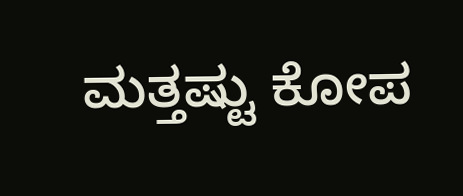ಮತ್ತಷ್ಟು ಕೋಪ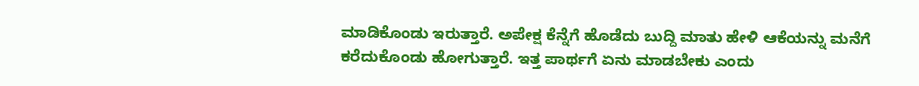ಮಾಡಿಕೊಂಡು ಇರುತ್ತಾರೆ. ಅಪೇಕ್ಷ ಕೆನ್ನೆಗೆ ಹೊಡೆದು ಬುದ್ದಿ ಮಾತು ಹೇಳಿ ಆಕೆಯನ್ನು ಮನೆಗೆ ಕರೆದುಕೊಂಡು ಹೋಗುತ್ತಾರೆ. ಇತ್ತ ಪಾರ್ಥಗೆ ಏನು ಮಾಡಬೇಕು ಎಂದು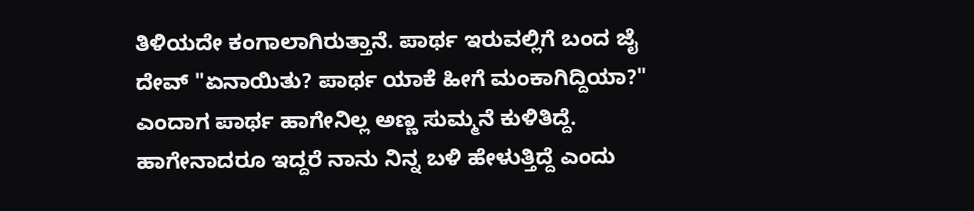ತಿಳಿಯದೇ ಕಂಗಾಲಾಗಿರುತ್ತಾನೆ. ಪಾರ್ಥ ಇರುವಲ್ಲಿಗೆ ಬಂದ ಜೈ ದೇವ್ "ಏನಾಯಿತು? ಪಾರ್ಥ ಯಾಕೆ ಹೀಗೆ ಮಂಕಾಗಿದ್ದಿಯಾ?" ಎಂದಾಗ ಪಾರ್ಥ ಹಾಗೇನಿಲ್ಲ ಅಣ್ಣ ಸುಮ್ಮನೆ ಕುಳಿತಿದ್ದೆ. ಹಾಗೇನಾದರೂ ಇದ್ದರೆ ನಾನು ನಿನ್ನ ಬಳಿ ಹೇಳುತ್ತಿದ್ದೆ ಎಂದು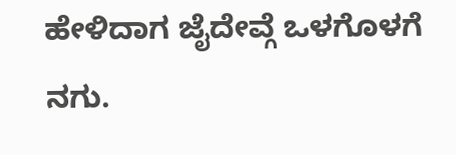ಹೇಳಿದಾಗ ಜೈದೇವ್ಗೆ ಒಳಗೊಳಗೆ ನಗು.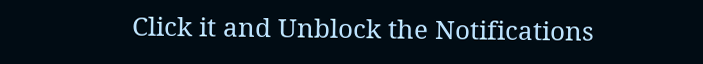Click it and Unblock the Notifications